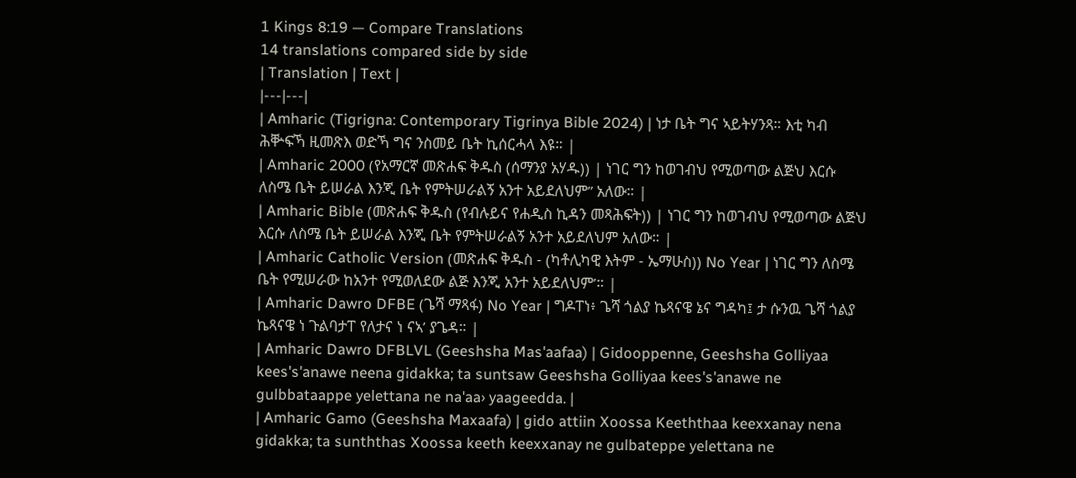1 Kings 8:19 — Compare Translations
14 translations compared side by side
| Translation | Text |
|---|---|
| Amharic (Tigrigna: Contemporary Tigrinya Bible 2024) | ነታ ቤት ግና ኣይትሃንጻ። እቲ ካብ ሕቝፍኻ ዚመጽእ ወድኻ ግና ንስመይ ቤት ኪሰርሓላ እዩ። |
| Amharic 2000 (የአማርኛ መጽሐፍ ቅዱስ (ሰማንያ አሃዱ)) | ነገር ግን ከወገብህ የሚወጣው ልጅህ እርሱ ለስሜ ቤት ይሠራል እንጂ ቤት የምትሠራልኝ አንተ አይደለህም” አለው። |
| Amharic Bible (መጽሐፍ ቅዱስ (የብሉይና የሐዲስ ኪዳን መጻሕፍት)) | ነገር ግን ከወገብህ የሚወጣው ልጅህ እርሱ ለስሜ ቤት ይሠራል እንጂ ቤት የምትሠራልኝ አንተ አይደለህም አለው። |
| Amharic Catholic Version (መጽሐፍ ቅዱስ - (ካቶሊካዊ እትም - ኤማሁስ)) No Year | ነገር ግን ለስሜ ቤት የሚሠራው ከአንተ የሚወለደው ልጅ እንጂ አንተ አይደለህም’። |
| Amharic Dawro DFBE (ጌሻ ማጻፋ) No Year | ግዶፐነ፥ ጌሻ ጎልያ ኬጻናዌ ኔና ግዳካ፤ ታ ሱንዉ ጌሻ ጎልያ ኬጻናዌ ነ ጉልባታፐ የለታና ነ ናኣ’ ያጌዳ። |
| Amharic Dawro DFBLVL (Geeshsha Mas'aafaa) | Gidooppenne, Geeshsha Golliyaa kees's'anawe neena gidakka; ta suntsaw Geeshsha Golliyaa kees's'anawe ne gulbbataappe yelettana ne na'aa› yaageedda. |
| Amharic Gamo (Geeshsha Maxaafa) | gido attiin Xoossa Keeththaa keexxanay nena gidakka; ta sunththas Xoossa keeth keexxanay ne gulbateppe yelettana ne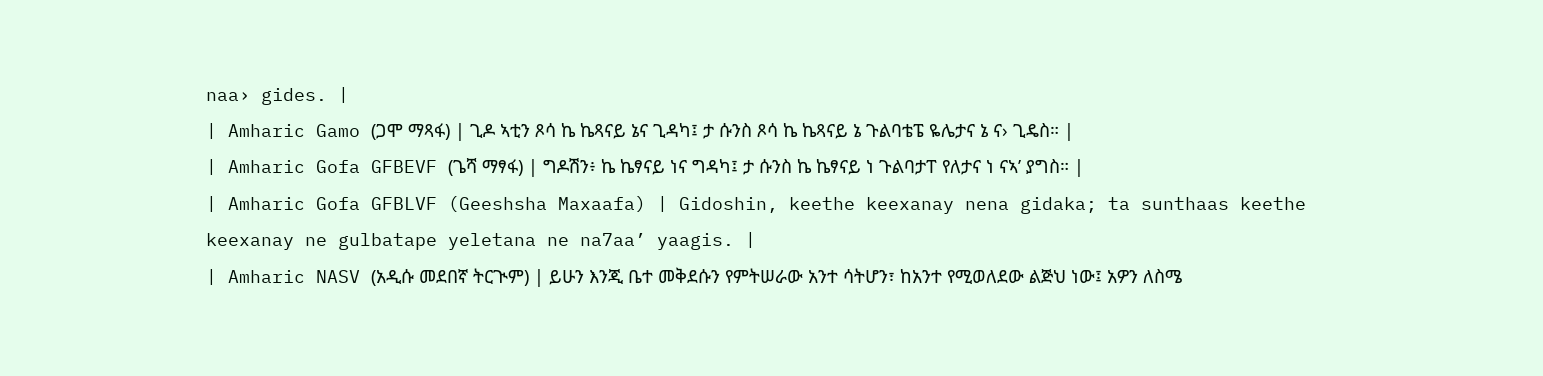naa› gides. |
| Amharic Gamo (ጋሞ ማጻፋ) | ጊዶ ኣቲን ጾሳ ኬ ኬጻናይ ኔና ጊዳካ፤ ታ ሱንስ ጾሳ ኬ ኬጻናይ ኔ ጉልባቴፔ ዬሌታና ኔ ና› ጊዴስ። |
| Amharic Gofa GFBEVF (ጌሻ ማፃፋ) | ግዶሽን፥ ኬ ኬፃናይ ነና ግዳካ፤ ታ ሱንስ ኬ ኬፃናይ ነ ጉልባታፐ የለታና ነ ናኣ’ ያግስ። |
| Amharic Gofa GFBLVF (Geeshsha Maxaafa) | Gidoshin, keethe keexanay nena gidaka; ta sunthaas keethe keexanay ne gulbatape yeletana ne na7aa’ yaagis. |
| Amharic NASV (አዲሱ መደበኛ ትርጒም) | ይሁን እንጂ ቤተ መቅደሱን የምትሠራው አንተ ሳትሆን፣ ከአንተ የሚወለደው ልጅህ ነው፤ አዎን ለስሜ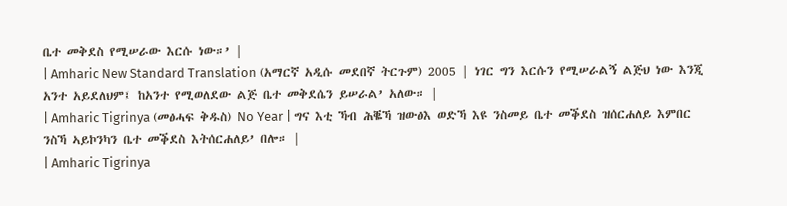ቤተ መቅደስ የሚሠራው እርሱ ነው።’ |
| Amharic New Standard Translation (አማርኛ አዲሱ መደበኛ ትርጉም) 2005 | ነገር ግን እርሱን የሚሠራልኝ ልጅህ ነው እንጂ አንተ አይደለህም፤ ከአንተ የሚወለደው ልጅ ቤተ መቅደሴን ይሠራል’ አለው። |
| Amharic Tigrinya (መፅሓፍ ቅዱስ) No Year | ግና እቲ ኻብ ሕቘኻ ዝውፅእ ወድኻ እዩ ንስመይ ቤተ መቕደስ ዝሰርሐለይ እምበር ንስኻ ኣይኮንካን ቤተ መቕደስ እትሰርሐለይ’ በሎ። |
| Amharic Tigrinya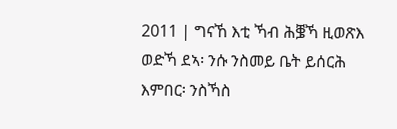2011 | ግናኸ እቲ ኻብ ሕቜኻ ዚወጽእ ወድኻ ደኣ፡ ንሱ ንስመይ ቤት ይሰርሕ እምበር፡ ንስኻስ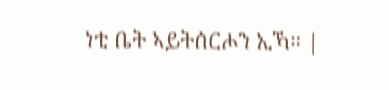ነቲ ቤት ኣይትሰርሖን ኢኻ። |